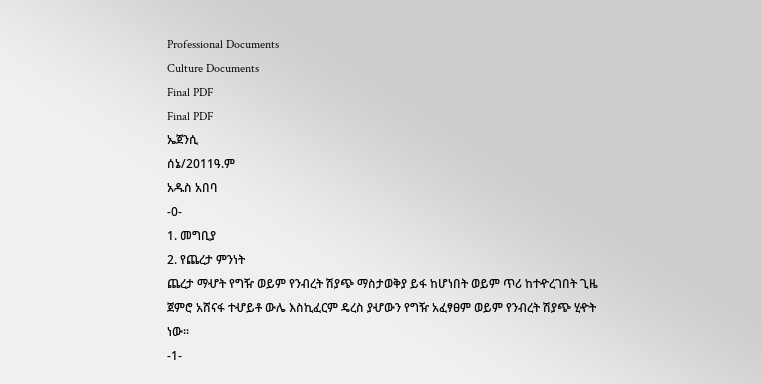Professional Documents
Culture Documents
Final PDF
Final PDF
ኤጀንሲ
ሰኔ/2011ዓ.ም
አዱስ አበባ
-0-
1. መግቢያ
2. የጨረታ ምንነት
ጨረታ ማሇት የግዥ ወይም የንብረት ሽያጭ ማስታወቅያ ይፋ ከሆነበት ወይም ጥሪ ከተዯረገበት ጊዜ
ጀምሮ አሸናፋ ተሇይቶ ውሌ እስኪፈርም ዴረስ ያሇውን የግዥ አፈፃፀም ወይም የንብረት ሽያጭ ሂዯት
ነው፡፡
-1-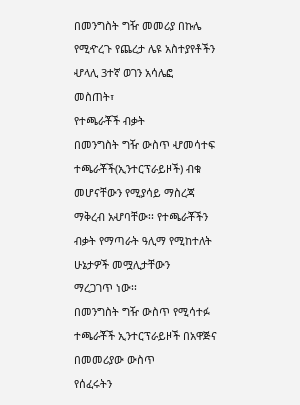በመንግስት ግዥ መመሪያ በኩሌ የሚዯረጉ የጨረታ ሌዩ አስተያየቶችን ሇላሊ 3ተኛ ወገን አሳሌፎ
መስጠት፣
የተጫራቾች ብቃት
በመንግስት ግዥ ውስጥ ሇመሳተፍ ተጫራቾች(ኢንተርፕራይዞች) ብቁ መሆናቸውን የሚያሳይ ማስረጃ
ማቅረብ አሇባቸው፡፡ የተጫራቾችን ብቃት የማጣራት ዓሊማ የሚከተለት ሁኔታዎች መሟሊታቸውን
ማረጋገጥ ነው፡፡
በመንግስት ግዥ ውስጥ የሚሳተፉ ተጫራቾች ኢንተርፕራይዞች በአዋጅና በመመሪያው ውስጥ
የሰፈሩትን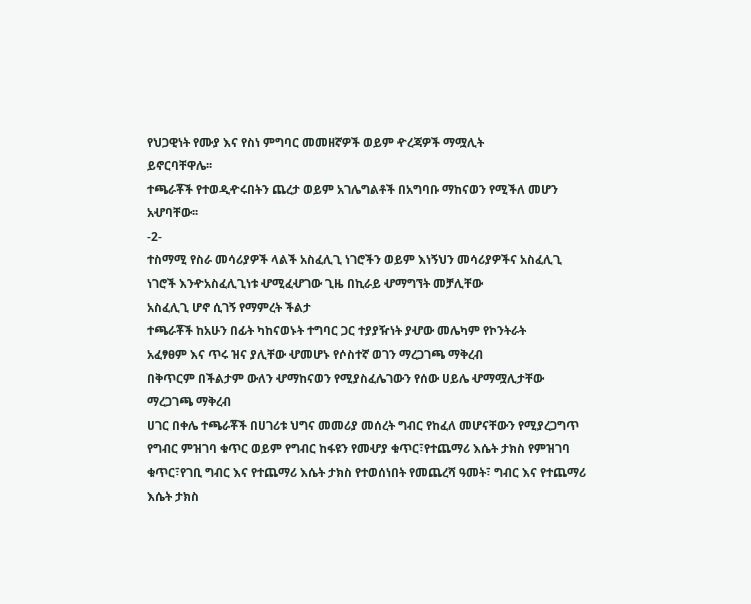የህጋዊነት የሙያ እና የስነ ምግባር መመዘኛዎች ወይም ዯረጃዎች ማሟሊት
ይኖርባቸዋሌ፡፡
ተጫራቾች የተወዲዯሩበትን ጨረታ ወይም አገሌግልቶች በአግባቡ ማከናወን የሚችለ መሆን
አሇባቸው፡፡
-2-
ተስማሚ የስራ መሳሪያዎች ላልች አስፈሊጊ ነገሮችን ወይም እነኝህን መሳሪያዎችና አስፈሊጊ
ነገሮች እንዯአስፈሊጊነቱ ሇሚፈሇገው ጊዜ በኪራይ ሇማግኘት መቻሊቸው
አስፈሊጊ ሆኖ ሲገኝ የማምረት ችልታ
ተጫራቾች ከአሁን በፊት ካከናወኑት ተግባር ጋር ተያያዥነት ያሇው መሌካም የኮንትራት
አፈፃፀም እና ጥሩ ዝና ያሊቸው ሇመሆኑ የሶስተኛ ወገን ማረጋገጫ ማቅረብ
በቅጥርም በችልታም ውለን ሇማከናወን የሚያስፈሌገውን የሰው ሀይሌ ሇማሟሊታቸው
ማረጋገጫ ማቅረብ
ሀገር በቀሌ ተጫራቾች በሀገሪቱ ህግና መመሪያ መሰረት ግብር የከፈለ መሆናቸውን የሚያረጋግጥ
የግብር ምዝገባ ቁጥር ወይም የግብር ከፋዩን የመሇያ ቁጥር፣የተጨማሪ እሴት ታክስ የምዝገባ
ቁጥር፣የገቢ ግብር እና የተጨማሪ እሴት ታክስ የተወሰነበት የመጨረሻ ዓመት፣ ግብር እና የተጨማሪ
እሴት ታክስ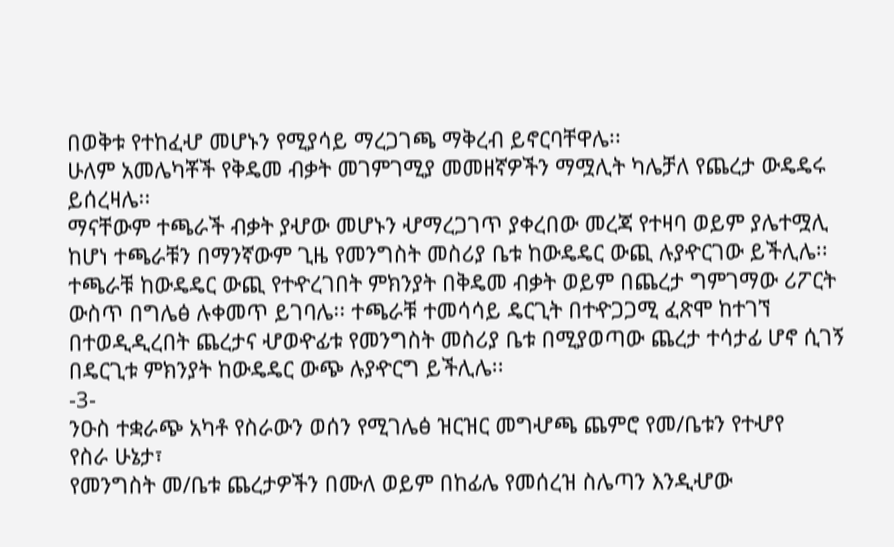በወቅቱ የተከፈሇ መሆኑን የሚያሳይ ማረጋገጫ ማቅረብ ይኖርባቸዋሌ፡፡
ሁለም አመሌካቾች የቅዴመ ብቃት መገምገሚያ መመዘኛዎችን ማሟሊት ካሌቻለ የጨረታ ውዴዴሩ
ይሰረዛሌ፡፡
ማናቸውም ተጫራች ብቃት ያሇው መሆኑን ሇማረጋገጥ ያቀረበው መረጃ የተዛባ ወይም ያሌተሟሊ
ከሆነ ተጫራቹን በማንኛውም ጊዜ የመንግስት መስሪያ ቤቱ ከውዴዴር ውጪ ሉያዯርገው ይችሊሌ፡፡
ተጫራቹ ከውዴዴር ውጪ የተዯረገበት ምክንያት በቅዴመ ብቃት ወይም በጨረታ ግምገማው ሪፖርት
ውስጥ በግሌፅ ሉቀመጥ ይገባሌ፡፡ ተጫራቹ ተመሳሳይ ዴርጊት በተዯጋጋሚ ፈጽሞ ከተገኘ
በተወዲዲረበት ጨረታና ሇወዯፊቱ የመንግስት መስሪያ ቤቱ በሚያወጣው ጨረታ ተሳታፊ ሆኖ ሲገኝ
በዴርጊቱ ምክንያት ከውዴዴር ውጭ ሉያዯርግ ይችሊሌ፡፡
-3-
ንዑስ ተቋራጭ አካቶ የስራውን ወሰን የሚገሌፅ ዝርዝር መግሇጫ ጨምሮ የመ/ቤቱን የተሇየ
የስራ ሁኔታ፣
የመንግስት መ/ቤቱ ጨረታዎችን በሙለ ወይም በከፊሌ የመሰረዝ ስሌጣን እንዲሇው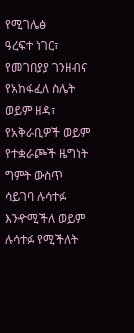የሚገሌፅ
ዓረፍተ ነገር፣
የመገበያያ ገንዘብና የአከፋፈለ ስሌት ወይም ዘዳ፣
የአቅራቢዎች ወይም የተቋራጮች ዜግነት ግምት ውስጥ ሳይገባ ሉሳተፉ እንዯሚችለ ወይም
ሉሳተፉ የሚችለት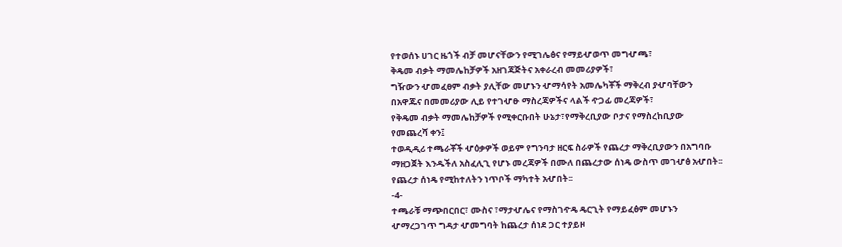የተወሰኑ ሀገር ዜጎች ብቻ መሆናቸውን የሚገሌፅና የማይሇወጥ መግሇጫ፣
ቅዴመ ብቃት ማመሌከቻዎች አዘገጃጅትና አቀራረብ መመሪያዎች፣
ግዥውን ሇመፈፀም ብቃት ያሊቸው መሆኑን ሇማሳየት አመሌካቾች ማቅረብ ያሇባቸውን
በአዋጁና በመመሪያው ሊይ የተገሇፁ ማስረጃዎችና ላልች ዯጋፊ መረጃዎች፣
የቅዴመ ብቃት ማመሌከቻዎች የሚቀርቡበት ሁኔታ፣የማቅረቢያው ቦታና የማስረከቢያው
የመጨረሻ ቀን፤
ተወዲዲሪ ተጫራቾች ሇዕቃዎች ወይም የግንባታ ዘርፍ ስራዎች የጨረታ ማቅረቢያውን በአግባቡ
ማዘጋጀት እንዱችለ አስፈሊጊ የሆኑ መረጃዎች በሙለ በጨረታው ሰነዴ ውስጥ መገሇፅ አሇበት፡፡
የጨረታ ሰነዴ የሚከተለትን ነጥቦች ማካተት አሇበት፡፡
-4-
ተጫራቹ ማጭበርበር፣ ሙስና ፣ማታሇሌና የማስገዯዴ ዴርጊት የማይፈፅም መሆኑን
ሇማረጋገጥ ግዳታ ሇመግባት ከጨረታ ሰነደ ጋር ተያይዞ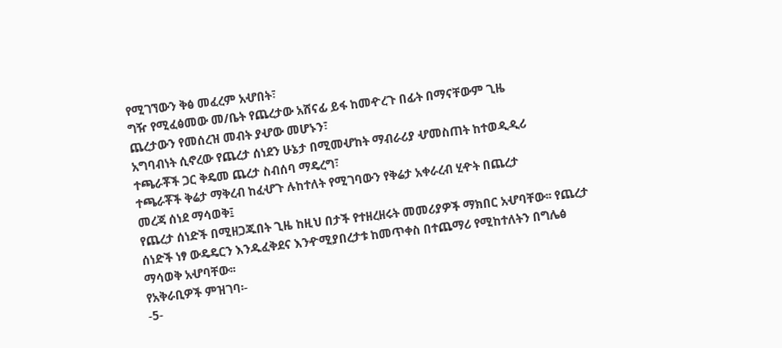የሚገኘውን ቅፅ መፈረም አሇበት፣
ግዥ የሚፈፅመው መ/ቤት የጨረታው አሸናፊ ይፋ ከመዯረጉ በፊት በማናቸውም ጊዜ
ጨረታውን የመሰረዝ መብት ያሇው መሆኑን፣
አግባብነት ሲኖረው የጨረታ ሰነደን ሁኔታ በሚመሇከት ማብራሪያ ሇመስጠት ከተወዲዲሪ
ተጫራቾች ጋር ቅዴመ ጨረታ ስብሰባ ማዴረግ፣
ተጫራቾች ቅሬታ ማቅረብ ከፈሇጉ ሉከተለት የሚገባውን የቅሬታ አቀራረብ ሂዯት በጨረታ
መረጃ ሰነደ ማሳወቅ፤
የጨረታ ሰነድች በሚዘጋጁበት ጊዜ ከዚህ በታች የተዘረዘሩት መመሪያዎች ማክበር አሇባቸው፡፡ የጨረታ
ሰነድች ነፃ ውዴዴርን እንዱፈቅደና እንዯሚያበረታቱ ከመጥቀስ በተጨማሪ የሚከተለትን በግሌፅ
ማሳወቅ አሇባቸው፡፡
የአቅራቢዎች ምዝገባ፡-
-5-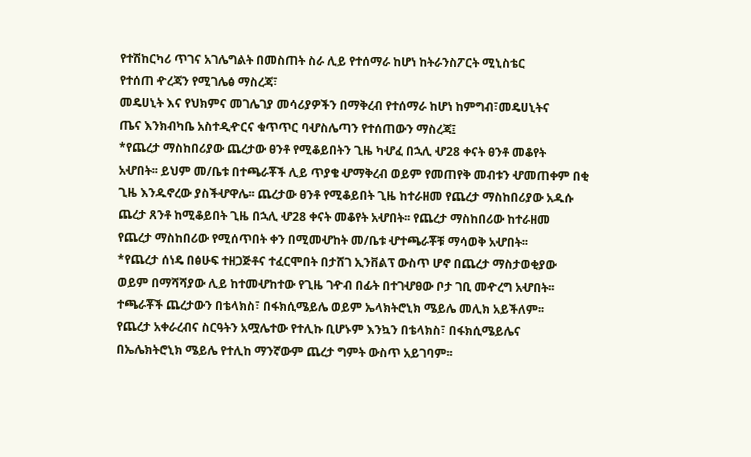የተሽከርካሪ ጥገና አገሌግልት በመስጠት ስራ ሊይ የተሰማራ ከሆነ ከትራንስፖርት ሚኒስቴር
የተሰጠ ዯረጃን የሚገሌፅ ማስረጃ፣
መዴሀኒት እና የህክምና መገሌገያ መሳሪያዎችን በማቅረብ የተሰማራ ከሆነ ከምግብ፣መዴሀኒትና
ጤና እንክብካቤ አስተዲዯርና ቁጥጥር ባሇስሌጣን የተሰጠውን ማስረጃ፤
*የጨረታ ማስከበሪያው ጨረታው ፀንቶ የሚቆይበትን ጊዜ ካሇፈ በኋሊ ሇ28 ቀናት ፀንቶ መቆየት
አሇበት፡፡ ይህም መ/ቤቱ በተጫራቾች ሊይ ጥያቄ ሇማቅረብ ወይም የመጠየቅ መብቱን ሇመጠቀም በቂ
ጊዜ እንዱኖረው ያስችሇዋሌ፡፡ ጨረታው ፀንቶ የሚቆይበት ጊዜ ከተራዘመ የጨረታ ማስከበሪያው አዱሱ
ጨረታ ጸንቶ ከሚቆይበት ጊዜ በኋሊ ሇ28 ቀናት መቆየት አሇበት፡፡ የጨረታ ማስከበሪው ከተራዘመ
የጨረታ ማስከበሪው የሚሰጥበት ቀን በሚመሇከት መ/ቤቱ ሇተጫራቾቹ ማሳወቅ አሇበት፡፡
*የጨረታ ሰነዴ በፅሁፍ ተዘጋጅቶና ተፈርሞበት በታሸገ ኢንቨልፕ ውስጥ ሆኖ በጨረታ ማስታወቂያው
ወይም በማሻሻያው ሊይ ከተመሇከተው የጊዜ ገዯብ በፊት በተገሇፀው ቦታ ገቢ መዯረግ አሇበት፡፡
ተጫራቾች ጨረታውን በቴላክስ፣ በፋክሲሜይሌ ወይም ኤላክትሮኒክ ሜይሌ መሊክ አይችለም፡፡
የጨረታ አቀራረብና ስርዓትን አሟሌተው የተሊኩ ቢሆኑም እንኳን በቴላክስ፣ በፋክሲሜይሌና
በኤሌክትሮኒክ ሜይሌ የተሊከ ማንኛውም ጨረታ ግምት ውስጥ አይገባም፡፡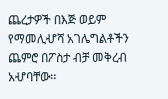ጨረታዎች በእጅ ወይም
የማመሊሇሻ አገሌግልቶችን ጨምሮ በፖስታ ብቻ መቅረብ አሇባቸው፡፡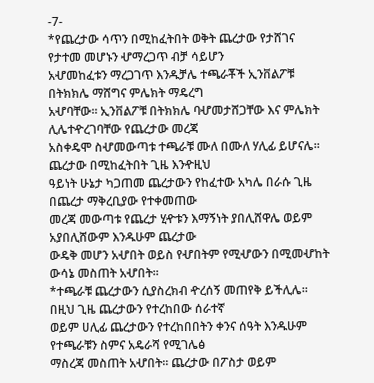-7-
*የጨረታው ሳጥን በሚከፈትበት ወቅት ጨረታው የታሸገና የታተመ መሆኑን ሇማረጋጥ ብቻ ሳይሆን
አሇመከፈቱን ማረጋገጥ እንዱቻሌ ተጫራቾች ኢንቨልፖቹ በትክክሌ ማሸግና ምሌክት ማዴረግ
አሇባቸው፡፡ ኢንቨልፖቹ በትክክሌ ባሇመታሸጋቸው እና ምሌክት ሊሌተዯረገባቸው የጨረታው መረጃ
አስቀዴሞ ስሇመውጣቱ ተጫራቹ ሙለ በሙለ ሃሊፊ ይሆናሌ፡፡ ጨረታው በሚከፈትበት ጊዜ እንዯዚህ
ዓይነት ሁኔታ ካጋጠመ ጨረታውን የከፈተው አካሌ በራሱ ጊዜ በጨረታ ማቅረቢያው የተቀመጠው
መረጃ መውጣቱ የጨረታ ሂዯቱን እማኝነት ያበሊሸዋሌ ወይም አያበሊሸውም እንዱሁም ጨረታው
ውዴቅ መሆን አሇበት ወይስ የሇበትም የሚሇውን በሚመሇከት ውሳኔ መስጠት አሇበት፡፡
*ተጫራቹ ጨረታውን ሲያስረክብ ዯረሰኝ መጠየቅ ይችሊሌ፡፡ በዚህ ጊዜ ጨረታውን የተረከበው ሰራተኛ
ወይም ሀሊፊ ጨረታውን የተረከበበትን ቀንና ሰዓት እንዱሁም የተጫራቹን ስምና አዴራሻ የሚገሌፅ
ማስረጃ መስጠት አሇበት፡፡ ጨረታው በፖስታ ወይም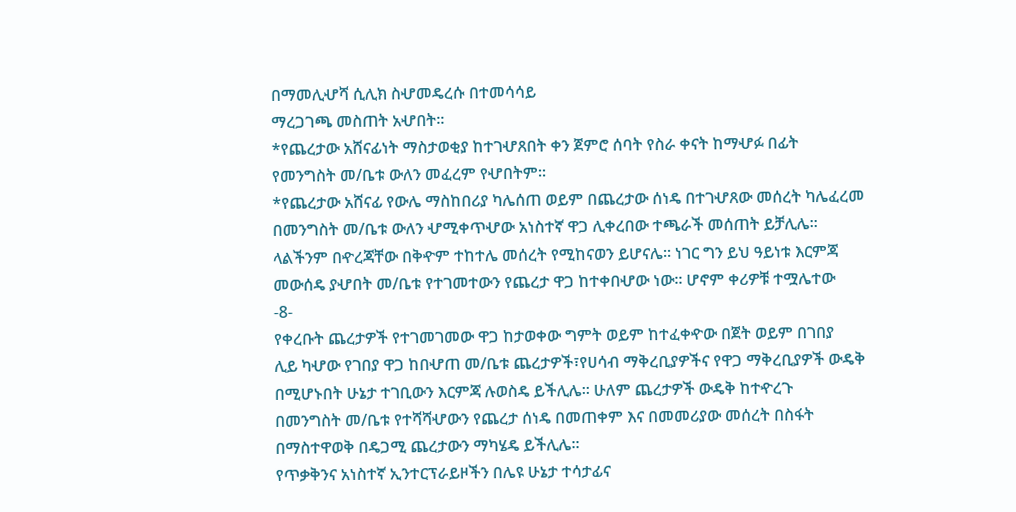በማመሊሇሻ ሲሊክ ስሇመዴረሱ በተመሳሳይ
ማረጋገጫ መስጠት አሇበት፡፡
*የጨረታው አሸናፊነት ማስታወቂያ ከተገሇጸበት ቀን ጀምሮ ሰባት የስራ ቀናት ከማሇፉ በፊት
የመንግስት መ/ቤቱ ውለን መፈረም የሇበትም፡፡
*የጨረታው አሸናፊ የውሌ ማስከበሪያ ካሌሰጠ ወይም በጨረታው ሰነዴ በተገሇጸው መሰረት ካሌፈረመ
በመንግስት መ/ቤቱ ውለን ሇሚቀጥሇው አነስተኛ ዋጋ ሊቀረበው ተጫራች መሰጠት ይቻሊሌ፡፡
ላልችንም በዯረጃቸው በቅዯም ተከተሌ መሰረት የሚከናወን ይሆናሌ፡፡ ነገር ግን ይህ ዓይነቱ እርምጃ
መውሰዴ ያሇበት መ/ቤቱ የተገመተውን የጨረታ ዋጋ ከተቀበሇው ነው፡፡ ሆኖም ቀሪዎቹ ተሟሌተው
-8-
የቀረቡት ጨረታዎች የተገመገመው ዋጋ ከታወቀው ግምት ወይም ከተፈቀዯው በጀት ወይም በገበያ
ሊይ ካሇው የገበያ ዋጋ ከበሇጠ መ/ቤቱ ጨረታዎች፣የሀሳብ ማቅረቢያዎችና የዋጋ ማቅረቢያዎች ውዴቅ
በሚሆኑበት ሁኔታ ተገቢውን እርምጃ ሉወስዴ ይችሊሌ፡፡ ሁለም ጨረታዎች ውዴቅ ከተዯረጉ
በመንግስት መ/ቤቱ የተሻሻሇውን የጨረታ ሰነዴ በመጠቀም እና በመመሪያው መሰረት በስፋት
በማስተዋወቅ በዴጋሚ ጨረታውን ማካሄዴ ይችሊሌ፡፡
የጥቃቅንና አነስተኛ ኢንተርፕራይዞችን በሌዩ ሁኔታ ተሳታፊና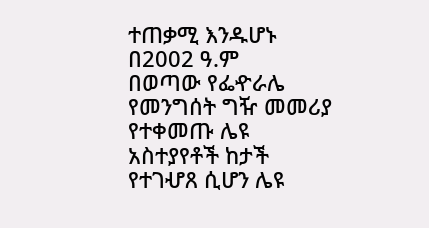ተጠቃሚ እንዱሆኑ በ2002 ዓ.ም
በወጣው የፌዯራሌ የመንግሰት ግዥ መመሪያ የተቀመጡ ሌዩ አስተያየቶች ከታች የተገሇጸ ሲሆን ሌዩ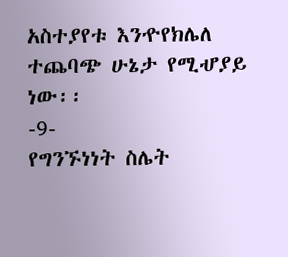አስተያየቱ እንዯየክሌለ ተጨባጭ ሁኔታ የሚሇያይ ነው፡፡
-9-
የግንኙነነት ስሌት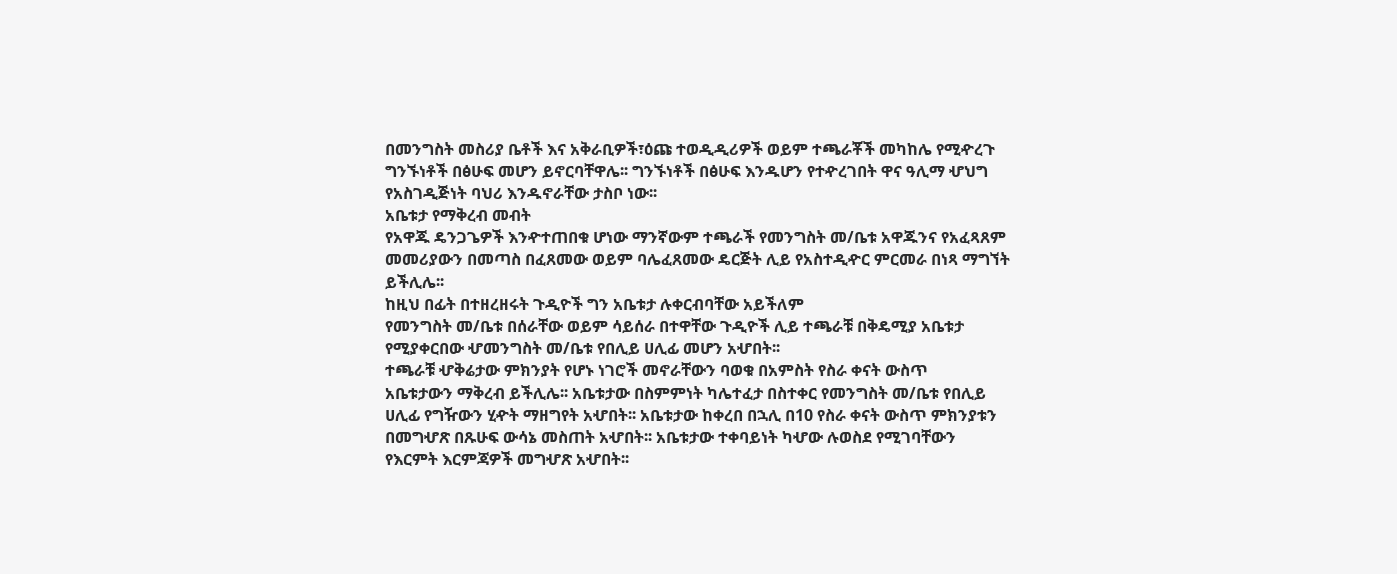በመንግስት መስሪያ ቤቶች እና አቅራቢዎች፣ዕጩ ተወዲዲሪዎች ወይም ተጫራቾች መካከሌ የሚዯረጉ
ግንኙነቶች በፅሁፍ መሆን ይኖርባቸዋሌ፡፡ ግንኙነቶች በፅሁፍ እንዱሆን የተዯረገበት ዋና ዓሊማ ሇህግ
የአስገዲጅነት ባህሪ እንዱኖራቸው ታስቦ ነው፡፡
አቤቱታ የማቅረብ መብት
የአዋጁ ዴንጋጌዎች እንዯተጠበቁ ሆነው ማንኛውም ተጫራች የመንግስት መ/ቤቱ አዋጁንና የአፈጻጸም
መመሪያውን በመጣስ በፈጸመው ወይም ባሌፈጸመው ዴርጅት ሊይ የአስተዲዯር ምርመራ በነጻ ማግኘት
ይችሊሌ፡፡
ከዚህ በፊት በተዘረዘሩት ጉዲዮች ግን አቤቱታ ሉቀርብባቸው አይችለም
የመንግስት መ/ቤቱ በሰራቸው ወይም ሳይሰራ በተዋቸው ጉዲዮች ሊይ ተጫራቹ በቅዴሚያ አቤቱታ
የሚያቀርበው ሇመንግስት መ/ቤቱ የበሊይ ሀሊፊ መሆን አሇበት፡፡
ተጫራቹ ሇቅሬታው ምክንያት የሆኑ ነገሮች መኖራቸውን ባወቁ በአምስት የስራ ቀናት ውስጥ
አቤቱታውን ማቅረብ ይችሊሌ፡፡ አቤቱታው በስምምነት ካሌተፈታ በስተቀር የመንግስት መ/ቤቱ የበሊይ
ሀሊፊ የግዥውን ሂዯት ማዘግየት አሇበት፡፡ አቤቱታው ከቀረበ በኋሊ በ10 የስራ ቀናት ውስጥ ምክንያቱን
በመግሇጽ በጹሁፍ ውሳኔ መስጠት አሇበት፡፡ አቤቱታው ተቀባይነት ካሇው ሉወስደ የሚገባቸውን
የእርምት እርምጃዎች መግሇጽ አሇበት፡፡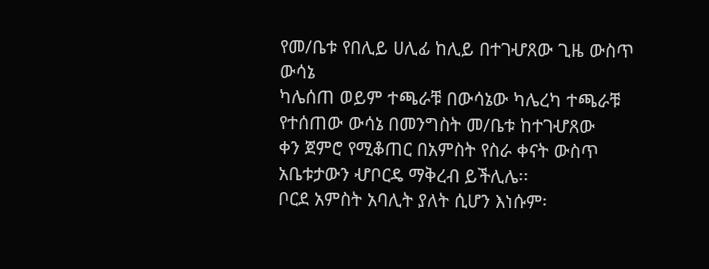የመ/ቤቱ የበሊይ ሀሊፊ ከሊይ በተገሇጸው ጊዜ ውስጥ ውሳኔ
ካሌሰጠ ወይም ተጫራቹ በውሳኔው ካሌረካ ተጫራቹ የተሰጠው ውሳኔ በመንግስት መ/ቤቱ ከተገሇጸው
ቀን ጀምሮ የሚቆጠር በአምስት የስራ ቀናት ውስጥ አቤቱታውን ሇቦርዴ ማቅረብ ይችሊሌ፡፡
ቦርደ አምስት አባሊት ያለት ሲሆን እነሱም፡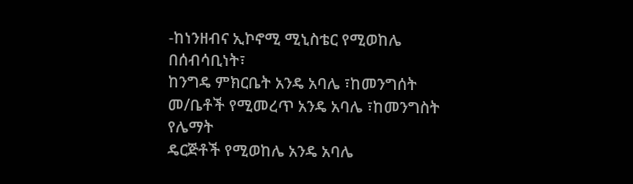-ከነንዘብና ኢኮኖሚ ሚኒስቴር የሚወከሌ በሰብሳቢነት፣
ከንግዴ ምክርቤት አንዴ አባሌ ፣ከመንግሰት መ/ቤቶች የሚመረጥ አንዴ አባሌ ፣ከመንግስት የሌማት
ዴርጅቶች የሚወከሌ አንዴ አባሌ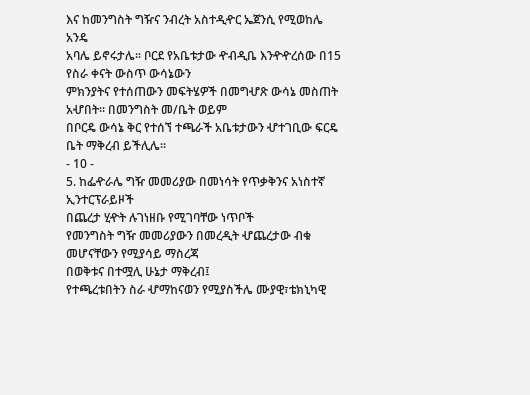እና ከመንግስት ግዥና ንብረት አስተዲዯር ኤጀንሲ የሚወከሌ አንዴ
አባሌ ይኖሩታሌ፡፡ ቦርደ የአቤቱታው ዯብዲቤ እንዯዯረሰው በ15 የስራ ቀናት ውስጥ ውሳኔውን
ምክንያትና የተሰጠውን መፍትሄዎች በመግሇጽ ውሳኔ መስጠት አሇበት፡፡ በመንግስት መ/ቤት ወይም
በቦርዴ ውሳኔ ቅር የተሰኘ ተጫራች አቤቱታውን ሇተገቢው ፍርዴ ቤት ማቅረብ ይችሊሌ፡፡
- 10 -
5. ከፌዯራሌ ግዥ መመሪያው በመነሳት የጥቃቅንና አነስተኛ ኢንተርፕራይዞች
በጨረታ ሂዯት ሉገነዘቡ የሚገባቸው ነጥቦች
የመንግስት ግዥ መመሪያውን በመረዲት ሇጨረታው ብቁ መሆናቸውን የሚያሳይ ማስረጃ
በወቅቱና በተሟሊ ሁኔታ ማቅረብ፤
የተጫረቱበትን ስራ ሇማከናወን የሚያስችሌ ሙያዊ፣ቴክኒካዊ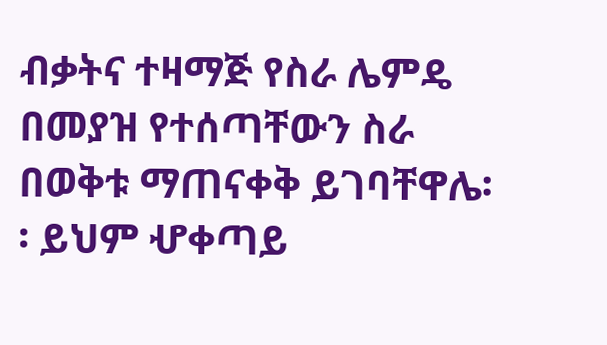ብቃትና ተዛማጅ የስራ ሌምዴ
በመያዝ የተሰጣቸውን ስራ በወቅቱ ማጠናቀቅ ይገባቸዋሌ፡፡ ይህም ሇቀጣይ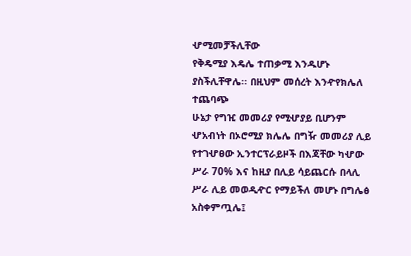ሇሚመቻችሊቸው
የቅዴሚያ እዴሌ ተጠቃሚ እንዱሆኑ ያስችሊቸዋሌ፡፡ በዚህም መሰረት እንዯየክሌለ ተጨባጭ
ሁኔታ የግዢ መመሪያ የሚሇያይ ቢሆንም ሇአብነት በኦሮሚያ ክሌሌ በግዥ መመሪያ ሊይ
የተገሇፀው ኢንተርፕራይዞች በእጃቸው ካሇው ሥራ 70% እና ከዚያ በሊይ ሳይጨርሱ በላሊ
ሥራ ሊይ መወዲዯር የማይችለ መሆኑ በግሌፅ አስቀምጧሌ፤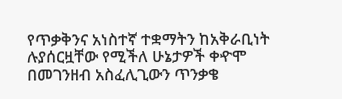የጥቃቅንና አነስተኛ ተቋማትን ከአቅራቢነት ሉያሰርዟቸው የሚችለ ሁኔታዎች ቀዯሞ
በመገንዘብ አስፈሊጊውን ጥንቃቄ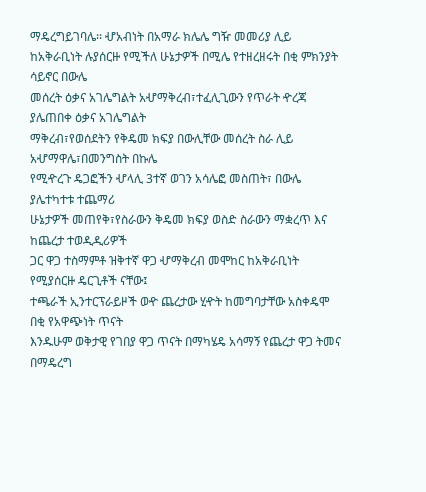ማዴረግይገባሌ፡፡ ሇአብነት በአማራ ክሌሌ ግዥ መመሪያ ሊይ
ከአቅራቢነት ሉያሰርዙ የሚችለ ሁኔታዎች በሚሌ የተዘረዘሩት በቂ ምክንያት ሳይኖር በውሌ
መሰረት ዕቃና አገሌግልት አሇማቅረብ፣ተፈሊጊውን የጥራት ዯረጃ ያሌጠበቀ ዕቃና አገሌግልት
ማቅረብ፣የወሰደትን የቅዴመ ክፍያ በውሊቸው መሰረት ስራ ሊይ አሇማዋሌ፣በመንግስት በኩሌ
የሚዯረጉ ዴጋፎችን ሇላሊ 3ተኛ ወገን አሳሌፎ መስጠት፣ በውሌ ያሌተካተቱ ተጨማሪ
ሁኔታዎች መጠየቅ፣የስራውን ቅዴመ ክፍያ ወስድ ስራውን ማቋረጥ እና ከጨረታ ተወዲዲሪዎች
ጋር ዋጋ ተስማምቶ ዝቅተኛ ዋጋ ሇማቅረብ መሞከር ከአቅራቢነት የሚያሰርዙ ዴርጊቶች ናቸው፤
ተጫራች ኢንተርፕራይዞች ወዯ ጨረታው ሂዯት ከመግባታቸው አስቀዴሞ በቂ የአዋጭነት ጥናት
እንዱሁም ወቅታዊ የገበያ ዋጋ ጥናት በማካሄዴ አሳማኝ የጨረታ ዋጋ ትመና በማዴረግ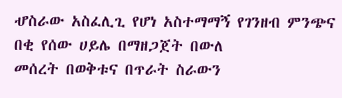ሇስራው አስፈሊጊ የሆነ አስተማማኝ የገንዘብ ምንጭና በቂ የሰው ሀይሌ በማዘጋጀት በውለ
መሰረት በወቅቱና በጥራት ስራውን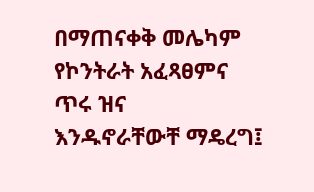በማጠናቀቅ መሌካም የኮንትራት አፈጻፀምና ጥሩ ዝና
እንዱኖራቸውቸ ማዴረግ፤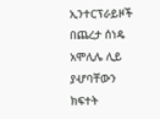ኢንተርፕራይዞች በጨረታ ሰነዴ አሞሊሌ ሊይ ያሇባቸውን ክፍተት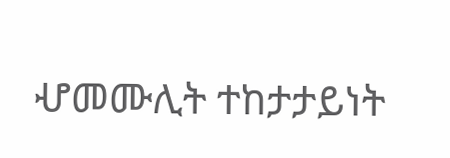ሇመሙሊት ተከታታይነት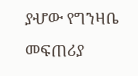ያሇው የግንዛቤ መፍጠሪያ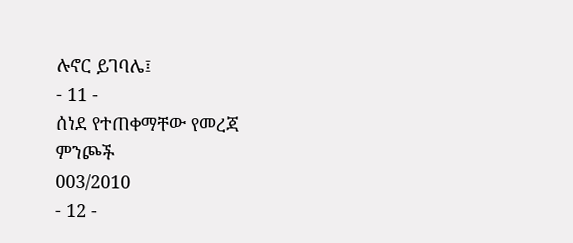ሉኖር ይገባሌ፤
- 11 -
ሰነደ የተጠቀማቸው የመረጃ ምንጮች
003/2010
- 12 -